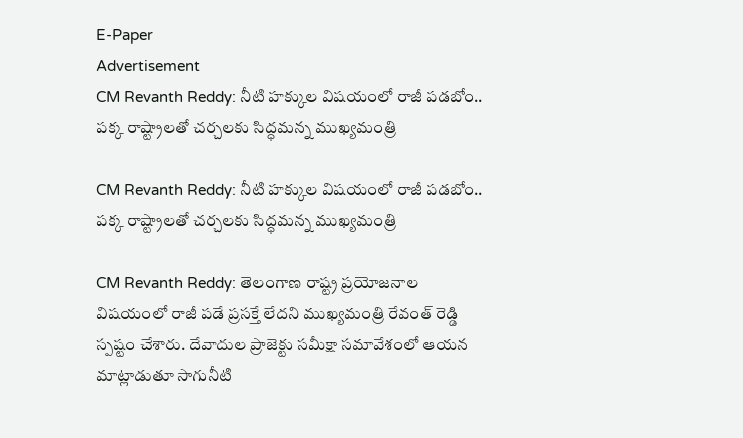E-Paper
Advertisement
CM Revanth Reddy: నీటి హక్కుల విషయంలో రాజీ పడబోం.. పక్క రాష్ట్రాలతో చర్చలకు సిద్ధమన్న ముఖ్యమంత్రి

CM Revanth Reddy: నీటి హక్కుల విషయంలో రాజీ పడబోం.. పక్క రాష్ట్రాలతో చర్చలకు సిద్ధమన్న ముఖ్యమంత్రి

CM Revanth Reddy: తెలంగాణ రాష్ట్ర ప్రయోజనాల విషయంలో రాజీ పడే ప్రసక్తే లేదని ముఖ్యమంత్రి రేవంత్ రెడ్డి స్పష్టం చేశారు. దేవాదుల ప్రాజెక్టు సమీక్షా సమావేశంలో ఆయన మాట్లాడుతూ సాగునీటి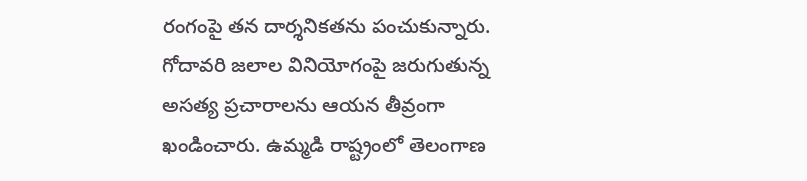రంగంపై తన దార్శనికతను పంచుకున్నారు. గోదావరి జలాల వినియోగంపై జరుగుతున్న అసత్య ప్రచారాలను ఆయన తీవ్రంగా ఖండించారు. ఉమ్మడి రాష్ట్రంలో తెలంగాణ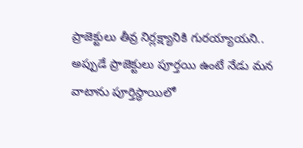ప్రాజెక్టులు తీవ్ర నిర్లక్ష్యానికి గురయ్యాయని.. అప్పుడే ప్రాజెక్టులు పూర్తయి ఉంటే నేడు మన వాటాను పూర్తిస్థాయిలో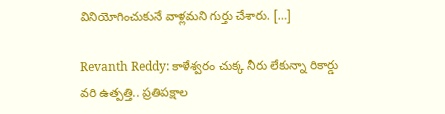వినియోగించుకునే వాళ్లమని గుర్తు చేశారు. […]

Revanth Reddy: కాళేశ్వరం చుక్క నీరు లేకున్నా రికార్డు వరి ఉత్పత్తి.. ప్రతిపక్షాల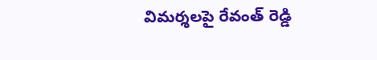విమర్శలపై రేవంత్ రెడ్డి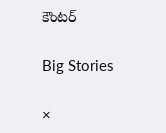కౌంటర్

Big Stories

×